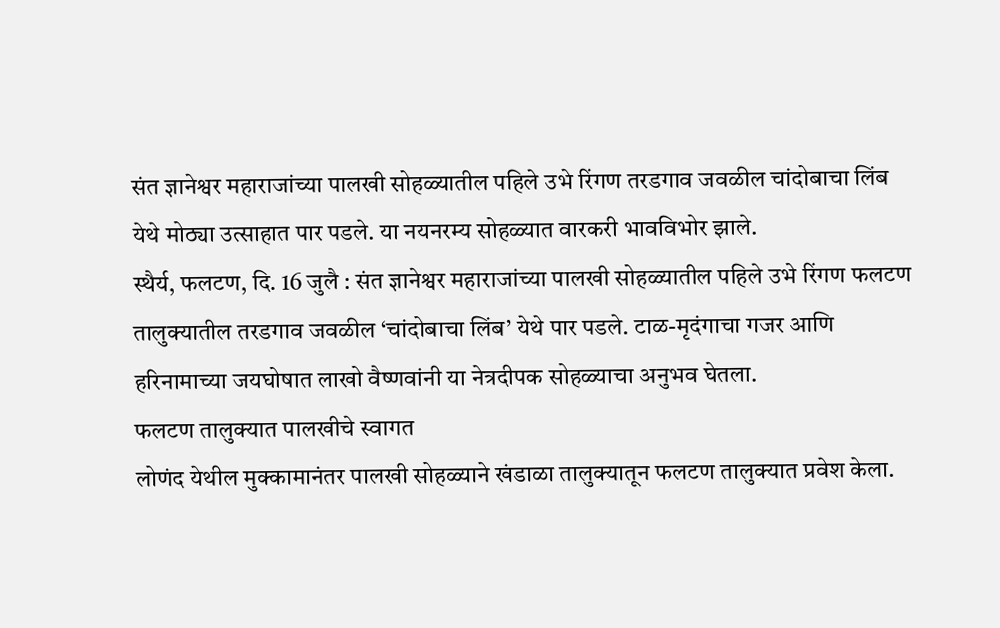संत ज्ञानेश्वर महाराजांच्या पालखी सोहळ्यातील पहिले उभे रिंगण तरडगाव जवळील चांदोबाचा लिंब येथे मोठ्या उत्साहात पार पडले. या नयनरम्य सोहळ्यात वारकरी भावविभोर झाले.
स्थैर्य, फलटण, दि. 16 जुलै : संत ज्ञानेश्वर महाराजांच्या पालखी सोहळ्यातील पहिले उभे रिंगण फलटण तालुक्यातील तरडगाव जवळील ‘चांदोबाचा लिंब’ येथे पार पडले. टाळ-मृदंगाचा गजर आणि हरिनामाच्या जयघोषात लाखो वैष्णवांनी या नेत्रदीपक सोहळ्याचा अनुभव घेतला.
फलटण तालुक्यात पालखीचे स्वागत
लोणंद येथील मुक्कामानंतर पालखी सोहळ्याने खंडाळा तालुक्यातून फलटण तालुक्यात प्रवेश केला.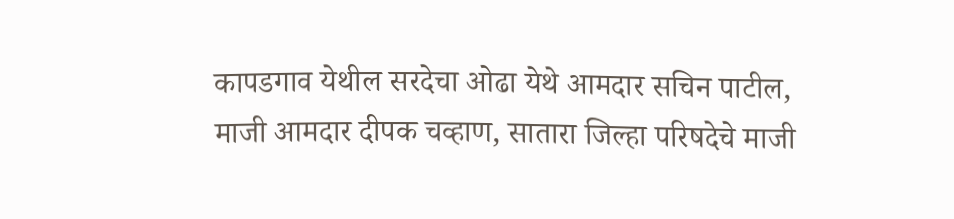कापडगाव येथील सरदेचा ओढा येथे आमदार सचिन पाटील, माजी आमदार दीपक चव्हाण, सातारा जिल्हा परिषदेचे माजी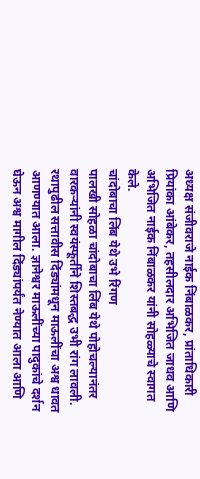अध्यक्ष संजीवराजे नाईक निंबाळकर, प्रांताधिकारी प्रियांका आंबेकर, तहसीलदार अभिजित जाधव आणि अभिजित नाईक निंबाळकर यांनी सोहळ्याचे स्वागत केले.
चांदोबाचा लिंब येथे उभे रिंगण
पालखी सोहळा चांदोबाचा लिंब येथे पोहोचल्यानंतर वारकऱ्यांनी स्वयंस्फूर्तीने शिस्तबद्ध उभी रांग लावली. रथापुढील सत्तावीस दिंड्यांमधून माऊलींचा अश्व धावत आणण्यात आला. ज्ञानेश्वर माऊलींच्या पादुकांचे दर्शन घेऊन अश्व मागील दिंड्यांपर्यंत नेण्यात आला आणि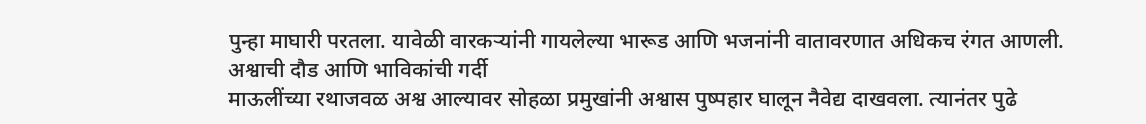पुन्हा माघारी परतला. यावेळी वारकऱ्यांनी गायलेल्या भारूड आणि भजनांनी वातावरणात अधिकच रंगत आणली.
अश्वाची दौड आणि भाविकांची गर्दी
माऊलींच्या रथाजवळ अश्व आल्यावर सोहळा प्रमुखांनी अश्वास पुष्पहार घालून नैवेद्य दाखवला. त्यानंतर पुढे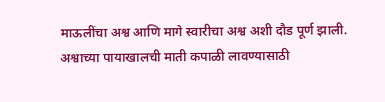माऊलींचा अश्व आणि मागे स्वारीचा अश्व अशी दौड पूर्ण झाली. अश्वाच्या पायाखालची माती कपाळी लावण्यासाठी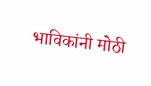भाविकांनी मोठी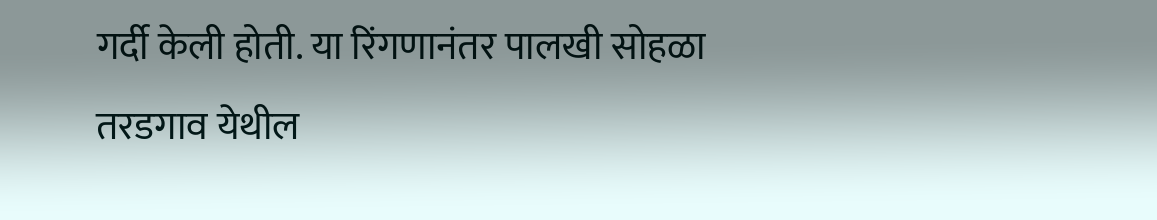गर्दी केली होती. या रिंगणानंतर पालखी सोहळा तरडगाव येथील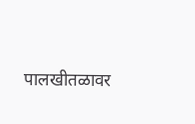पालखीतळावर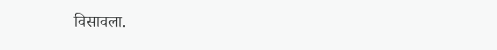विसावला.